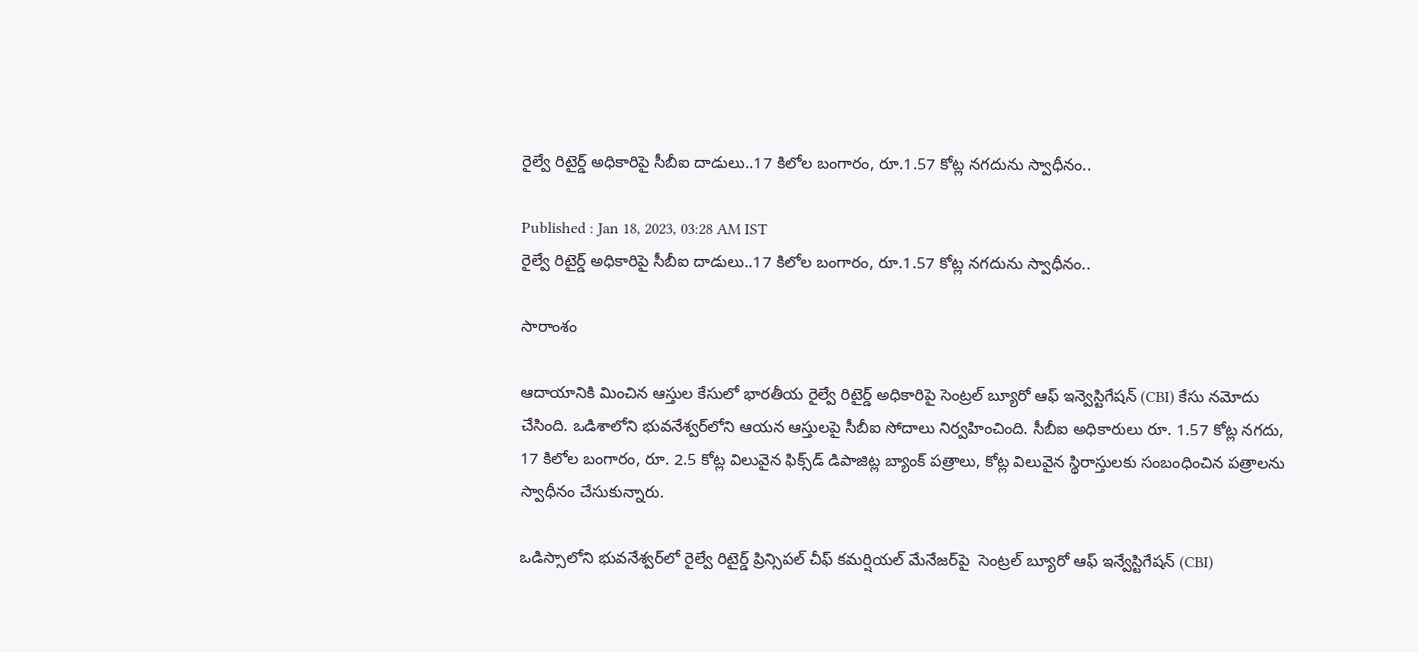రైల్వే రిటైర్డ్‌ అధికారిపై సీబీఐ దాడులు..17 కిలోల బంగారం, రూ.1.57 కోట్ల నగదును స్వాధీనం..

Published : Jan 18, 2023, 03:28 AM IST
రైల్వే రిటైర్డ్‌ అధికారిపై సీబీఐ దాడులు..17 కిలోల బంగారం, రూ.1.57 కోట్ల నగదును స్వాధీనం..

సారాంశం

ఆదాయానికి మించిన ఆస్తుల కేసులో భారతీయ రైల్వే రిటైర్డ్ అధికారిపై సెంట్రల్ బ్యూరో ఆఫ్ ఇన్వెస్టిగేషన్ (CBI) కేసు నమోదు చేసింది. ఒడిశాలోని భువనేశ్వర్‌లోని ఆయన ఆస్తులపై సీబీఐ సోదాలు నిర్వహించింది. సీబీఐ అధికారులు రూ. 1.57 కోట్ల నగదు, 17 కిలోల బంగారం, రూ. 2.5 కోట్ల విలువైన ఫిక్స్‌డ్ డిపాజిట్ల బ్యాంక్ పత్రాలు, కోట్ల విలువైన స్థిరాస్తులకు సంబంధించిన పత్రాలను స్వాధీనం చేసుకున్నారు.

ఒడిస్సాలోని భువనేశ్వర్‌లో రైల్వే రిటైర్డ్‌ ప్రిన్సిపల్‌ చీఫ్‌ కమర్షియల్‌ మేనేజర్‌పై  సెంట్రల్ బ్యూరో ఆఫ్ ఇన్వేస్టిగేషన్ (CBI)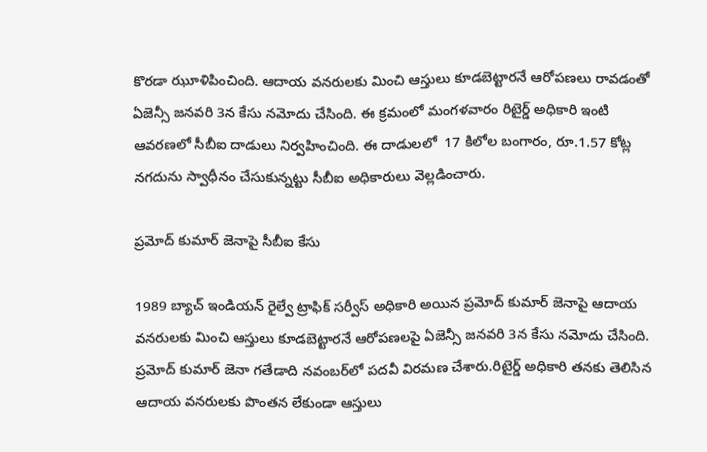కొరడా ఝూళిపించింది. ఆదాయ వనరులకు మించి ఆస్తులు కూడబెట్టారనే ఆరోపణలు రావడంతో ఏజెన్సీ జనవరి 3న కేసు నమోదు చేసింది. ఈ క్రమంలో మంగళవారం రిటైర్డ్ అధికారి ఇంటి ఆవరణలో సీబీఐ దాడులు నిర్వహించింది. ఈ దాడులలో  17 కిలోల బంగారం, రూ.1.57 కోట్ల నగదును స్వాధీనం చేసుకున్నట్టు సీబీఐ అధికారులు వెల్లడించారు.

ప్రమోద్ కుమార్ జెనాపై సీబీఐ కేసు

1989 బ్యాచ్ ఇండియన్ రైల్వే ట్రాఫిక్ సర్వీస్ అధికారి అయిన ప్రమోద్ కుమార్ జెనాపై ఆదాయ వనరులకు మించి ఆస్తులు కూడబెట్టారనే ఆరోపణలపై ఏజెన్సీ జనవరి 3న కేసు నమోదు చేసింది. ప్రమోద్ కుమార్ జెనా గతేడాది నవంబర్‌లో పదవీ విరమణ చేశారు.రిటైర్డ్ అధికారి తనకు తెలిసిన ఆదాయ వనరులకు పొంతన లేకుండా ఆస్తులు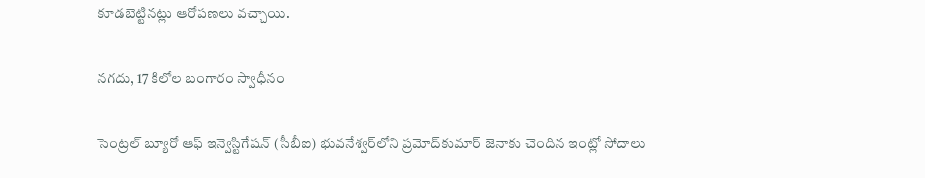కూడబెట్టినట్లు ఆరోపణలు వచ్చాయి.

నగదు, 17 కిలోల బంగారం స్వాధీనం

సెంట్రల్ బ్యూరో ఆఫ్ ఇన్వెస్టిగేషన్ (సీబీఐ) భువనేశ్వర్‌లోని ప్రమోద్‌కుమార్ జెనాకు చెందిన ఇంట్లో సోదాలు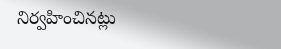నిర్వహించినట్లు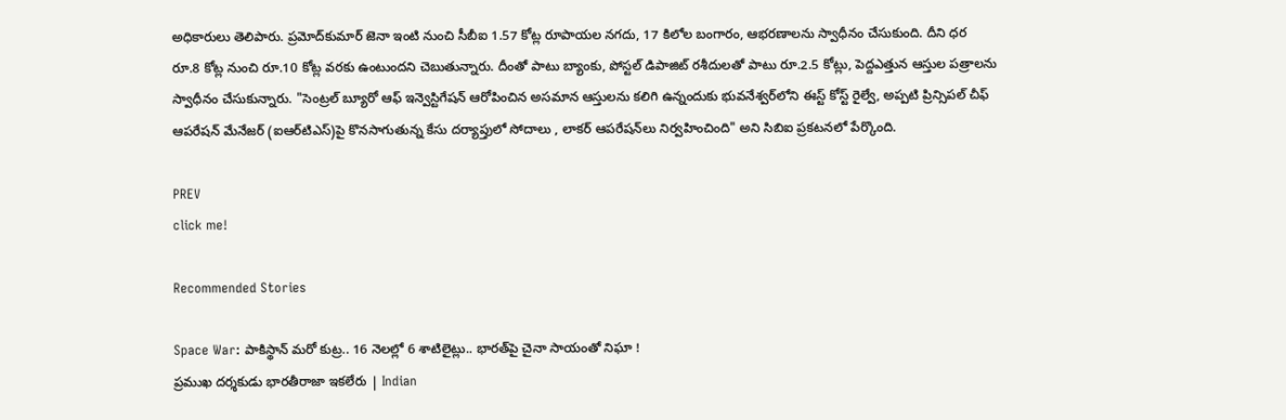అధికారులు తెలిపారు. ప్రమోద్‌కుమార్‌ జెనా ఇంటి నుంచి సీబీఐ 1.57 కోట్ల రూపాయల నగదు, 17 కిలోల బంగారం, ఆభరణాలను స్వాధీనం చేసుకుంది. దీని ధర రూ.8 కోట్ల నుంచి రూ.10 కోట్ల వరకు ఉంటుందని చెబుతున్నారు. దీంతో పాటు బ్యాంకు, పోస్టల్ డిపాజిట్ రశీదులతో పాటు రూ.2.5 కోట్లు, పెద్దఎత్తున ఆస్తుల పత్రాలను స్వాధీనం చేసుకున్నారు. "సెంట్రల్ బ్యూరో ఆఫ్ ఇన్వెస్టిగేషన్ ఆరోపించిన అసమాన ఆస్తులను కలిగి ఉన్నందుకు భువనేశ్వర్‌లోని ఈస్ట్ కోస్ట్ రైల్వే, అప్పటి ప్రిన్సిపల్ చీఫ్ ఆపరేషన్ మేనేజర్ (ఐఆర్‌టిఎస్)పై కొనసాగుతున్న కేసు దర్యాప్తులో సోదాలు , లాకర్ ఆపరేషన్‌లు నిర్వహించింది" అని సిబిఐ ప్రకటనలో పేర్కొంది.

PREV
click me!

Recommended Stories

Space War: పాకిస్థాన్ మరో కుట్ర.. 16 నెలల్లో 6 శాటిలైట్లు.. భారత్‌పై చైనా సాయంతో నిఘా !
ప్రముఖ దర్శకుడు భారతీరాజా ఇకలేరు | Indian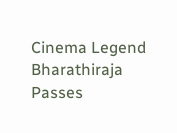Cinema Legend Bharathiraja Passes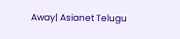Away| Asianet Telugu